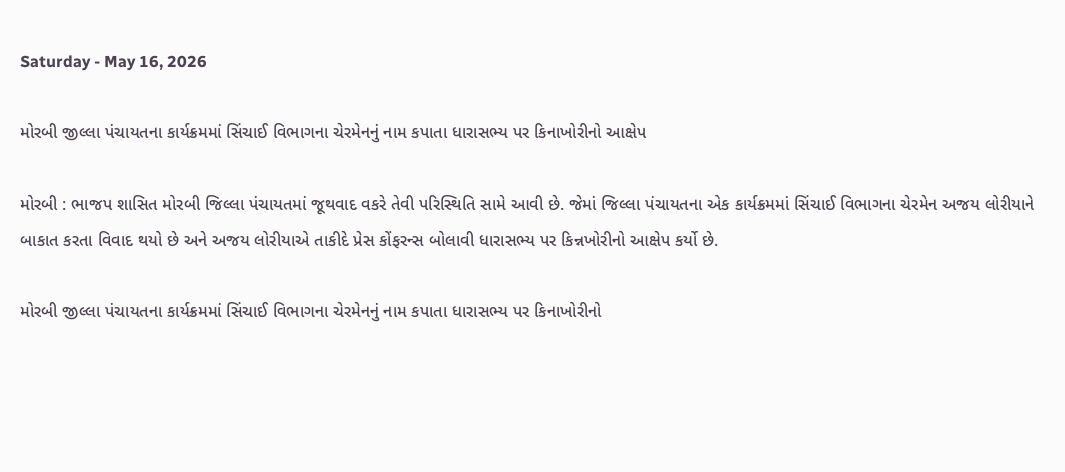Saturday - May 16, 2026

મોરબી જીલ્લા પંચાયતના કાર્યક્રમમાં સિંચાઈ વિભાગના ચેરમેનનું નામ કપાતા ધારાસભ્ય પર કિનાખોરીનો આક્ષેપ

મોરબી : ભાજપ શાસિત મોરબી જિલ્લા પંચાયતમાં જૂથવાદ વકરે તેવી પરિસ્થિતિ સામે આવી છે. જેમાં જિલ્લા પંચાયતના એક કાર્યક્રમમાં સિંચાઈ વિભાગના ચેરમેન અજય લોરીયાને બાકાત કરતા વિવાદ થયો છે અને અજય લોરીયાએ તાકીદે પ્રેસ કોંફરન્સ બોલાવી ધારાસભ્ય પર કિન્નખોરીનો આક્ષેપ કર્યો છે.

મોરબી જીલ્લા પંચાયતના કાર્યક્રમમાં સિંચાઈ વિભાગના ચેરમેનનું નામ કપાતા ધારાસભ્ય પર કિનાખોરીનો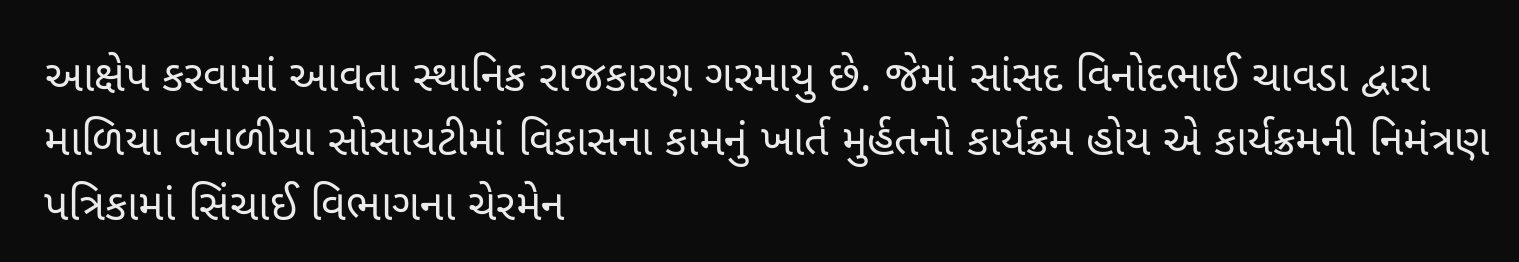આક્ષેપ કરવામાં આવતા સ્થાનિક રાજકારણ ગરમાયુ છે. જેમાં સાંસદ વિનોદભાઈ ચાવડા દ્વારા માળિયા વનાળીયા સોસાયટીમાં વિકાસના કામનું ખાર્ત મુર્હતનો કાર્યક્રમ હોય એ કાર્યક્રમની નિમંત્રણ પત્રિકામાં સિંચાઈ વિભાગના ચેરમેન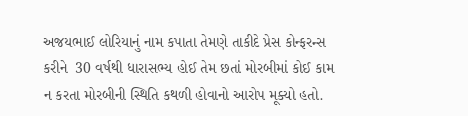અજયભાઈ લોરિયાનું નામ કપાતા તેમણે તાકીદે પ્રેસ કોન્ફરન્સ કરીને  30 વર્ષથી ધારાસભ્ય હોઈ તેમ છતાં મોરબીમાં કોઈ કામ ન કરતા મોરબીની સ્થિતિ કથળી હોવાનો આરોપ મૂક્યો હતો.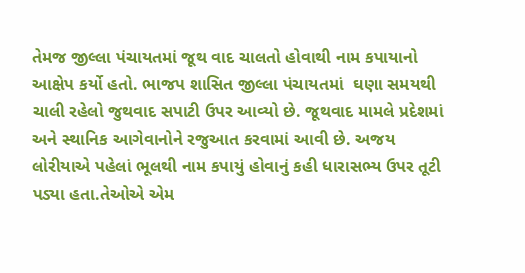તેમજ જીલ્લા પંચાયતમાં જૂથ વાદ ચાલતો હોવાથી નામ કપાયાનો આક્ષેપ કર્યો હતો. ભાજપ શાસિત જીલ્લા પંચાયતમાં  ઘણા સમયથી ચાલી રહેલો જુથવાદ સપાટી ઉપર આવ્યો છે. જૂથવાદ મામલે પ્રદેશમાં અને સ્થાનિક આગેવાનોને રજુઆત કરવામાં આવી છે. અજય લોરીયાએ પહેલાં ભૂલથી નામ કપાયું હોવાનું કહી ધારાસભ્ય ઉપર તૂટી પડ્યા હતા.તેઓએ એમ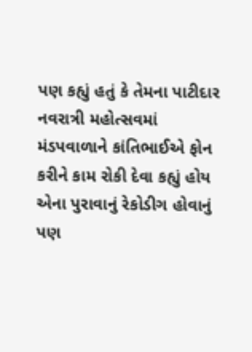પણ કહ્યું હતું કે તેમના પાટીદાર નવરાત્રી મહોત્સવમાં  મંડપવાળાને કાંતિભાઈએ ફોન કરીને કામ રોકી દેવા કહ્યું હોય એના પુરાવાનું રેકોડીગ હોવાનું પણ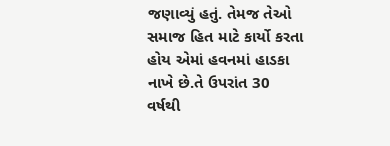જણાવ્યું હતું. તેમજ તેઓ સમાજ હિત માટે કાર્યો કરતા હોય એમાં હવનમાં હાડકા નાખે છે.તે ઉપરાંત 30 વર્ષથી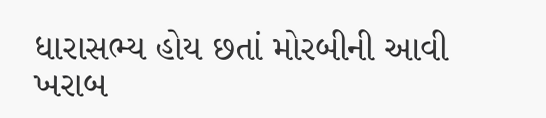ધારાસભ્ય હોય છતાં મોરબીની આવી ખરાબ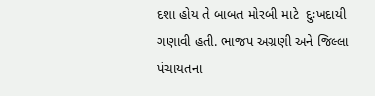દશા હોય તે બાબત મોરબી માટે  દુઃખદાયી ગણાવી હતી. ભાજપ અગ્રણી અને જિલ્લા પંચાયતના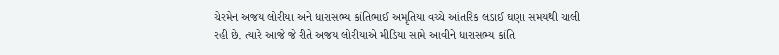ચેરમેન અજય લોરીયા અને ધારાસભ્ય કાંતિભાઈ અમૃતિયા વચ્ચે આંતરિક લડાઈ ઘણા સમયથી ચાલી રહી છે. ત્યારે આજે જે રીતે અજય લોરીયાએ મીડિયા સામે આવીને ધારાસભ્ય કાંતિ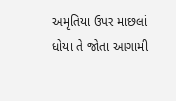અમૃતિયા ઉપર માછલાં ધોયા તે જોતા આગામી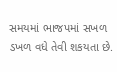સમયમાં ભાજપમાં સખળ ડખળ વધે તેવી શકયતા છે.